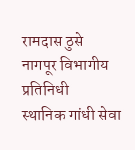रामदास ठुसे
नागपूर विभागीय प्रतिनिधी
स्थानिक गांधी सेवा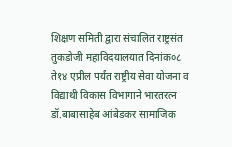शिक्षण समिती द्वारा संचालित राष्ट्रसंत तुकडोजी महाविदयालयात दिनांक०८ ते१४ एप्रील पर्यंत राष्ट्रीय सेवा योजना व विद्याथी विकास विभागाने भारतरत्न डॉ.बाबासाहेब आंबेडकर सामाजिक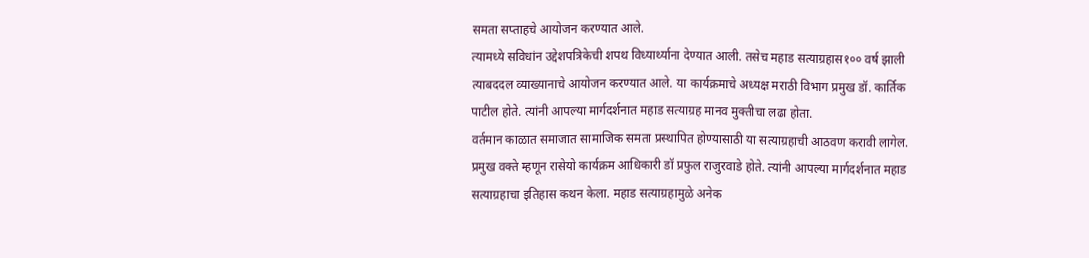समता सप्ताहचे आयोजन करण्यात आले.
त्यामध्ये सविधांन उद्देशपत्रिकेची शपथ विध्यार्थ्याना देण्यात आली. तसेच महाड सत्याग्रहास१०० वर्ष झाली त्याबददल व्याख्यानाचे आयोजन करण्यात आले. या कार्यक्रमाचे अध्यक्ष मराठी विभाग प्रमुख डॉ. कार्तिक पाटील होते. त्यांनी आपल्या मार्गदर्शनात महाड सत्याग्रह मानव मुक्तीचा लढा होता.
वर्तमान काळात समाजात सामाजिक समता प्रस्थापित होण्यासाठी या सत्याग्रहाची आठवण करावी लागेल. प्रमुख वक्ते म्हणून रासेयो कार्यक्रम आधिकारी डॉ प्रफुल राजुरवाडे होते. त्यांनी आपल्या मार्गदर्शनात महाड सत्याग्रहाचा इतिहास कथन केला. महाड सत्याग्रहामुळे अनेक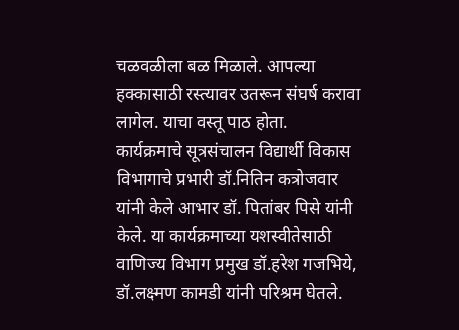चळवळीला बळ मिळाले. आपल्या हक्कासाठी रस्त्यावर उतरून संघर्ष करावा लागेल. याचा वस्तू पाठ होता.
कार्यक्रमाचे सूत्रसंचालन विद्यार्थी विकास विभागाचे प्रभारी डॉ.नितिन कत्रोजवार यांनी केले आभार डॉ. पितांबर पिसे यांनी केले. या कार्यक्रमाच्या यशस्वीतेसाठी वाणिज्य विभाग प्रमुख डॉ.हरेश गजभिये, डॉ.लक्ष्मण कामडी यांनी परिश्रम घेतले.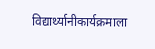विद्यार्थ्यानीकार्यक्रमाला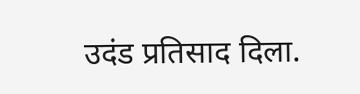उदंड प्रतिसाद दिला.